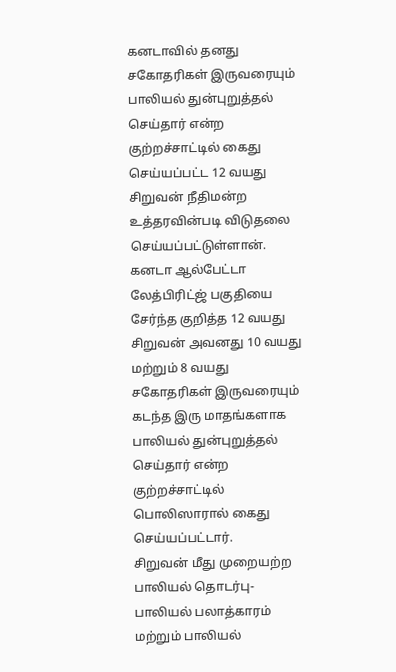கனடாவில் தனது சகோதரிகள் இருவரையும் பாலியல் துன்புறுத்தல் செய்தார் என்ற குற்றச்சாட்டில் கைது செய்யப்பட்ட 12 வயது சிறுவன் நீதிமன்ற உத்தரவின்படி விடுதலை செய்யப்பட்டுள்ளான். கனடா ஆல்பேட்டா லேத்பிரிட்ஜ் பகுதியை சேர்ந்த குறித்த 12 வயது சிறுவன் அவனது 10 வயது மற்றும் 8 வயது சகோதரிகள் இருவரையும் கடந்த இரு மாதங்களாக பாலியல் துன்புறுத்தல் செய்தார் என்ற குற்றச்சாட்டில் பொலிஸாரால் கைது செய்யப்பட்டார்.
சிறுவன் மீது முறையற்ற பாலியல் தொடர்பு- பாலியல் பலாத்காரம் மற்றும் பாலியல்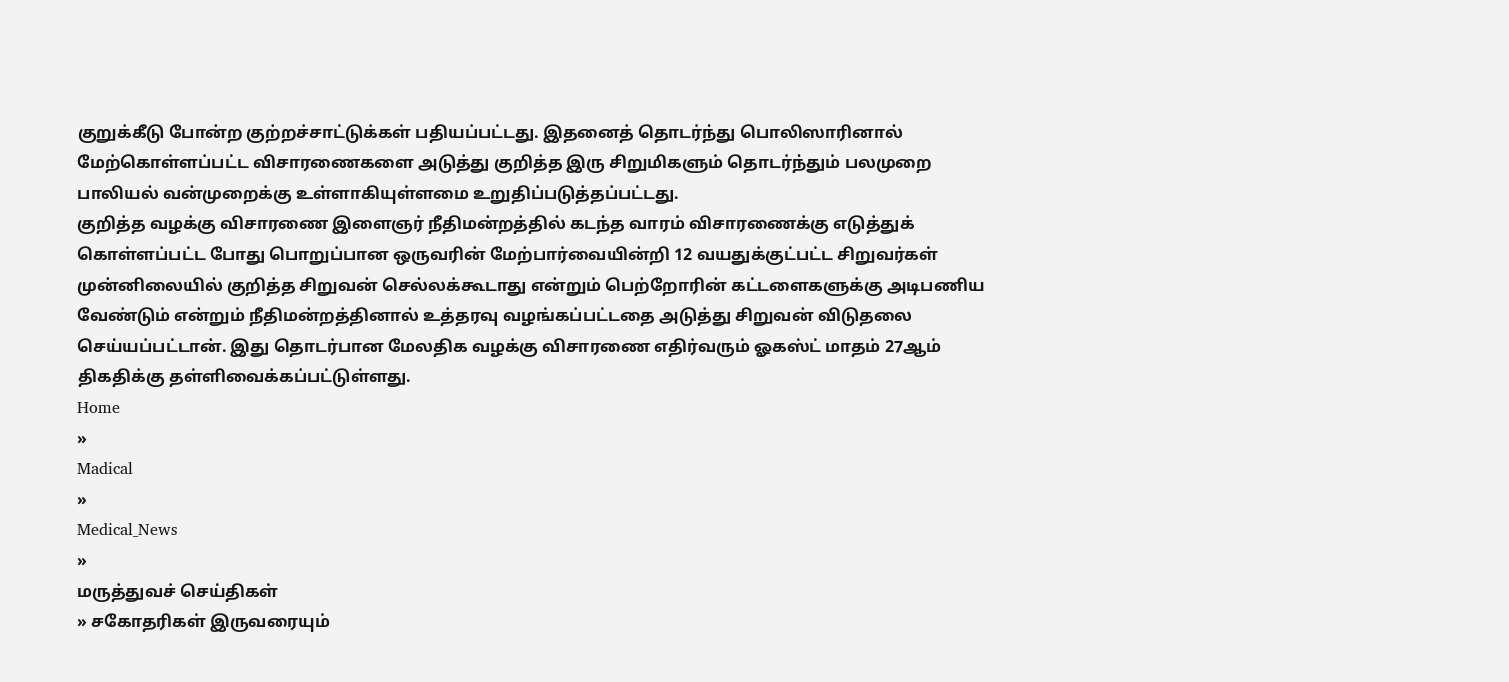குறுக்கீடு போன்ற குற்றச்சாட்டுக்கள் பதியப்பட்டது. இதனைத் தொடர்ந்து பொலிஸாரினால் மேற்கொள்ளப்பட்ட விசாரணைகளை அடுத்து குறித்த இரு சிறுமிகளும் தொடர்ந்தும் பலமுறை பாலியல் வன்முறைக்கு உள்ளாகியுள்ளமை உறுதிப்படுத்தப்பட்டது.
குறித்த வழக்கு விசாரணை இளைஞர் நீதிமன்றத்தில் கடந்த வாரம் விசாரணைக்கு எடுத்துக் கொள்ளப்பட்ட போது பொறுப்பான ஒருவரின் மேற்பார்வையின்றி 12 வயதுக்குட்பட்ட சிறுவர்கள் முன்னிலையில் குறித்த சிறுவன் செல்லக்கூடாது என்றும் பெற்றோரின் கட்டளைகளுக்கு அடிபணிய வேண்டும் என்றும் நீதிமன்றத்தினால் உத்தரவு வழங்கப்பட்டதை அடுத்து சிறுவன் விடுதலை செய்யப்பட்டான். இது தொடர்பான மேலதிக வழக்கு விசாரணை எதிர்வரும் ஓகஸ்ட் மாதம் 27ஆம் திகதிக்கு தள்ளிவைக்கப்பட்டுள்ளது.
Home
»
Madical
»
Medical_News
»
மருத்துவச் செய்திகள்
» சகோதரிகள் இருவரையும்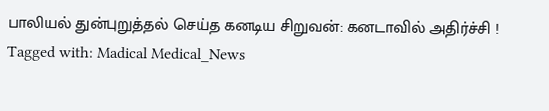பாலியல் துன்புறுத்தல் செய்த கனடிய சிறுவன்: கனடாவில் அதிர்ச்சி !
Tagged with: Madical Medical_News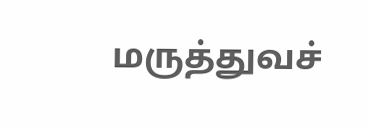மருத்துவச்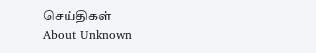செய்திகள்
About Unknown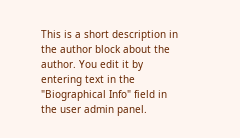This is a short description in the author block about the author. You edit it by entering text in the "Biographical Info" field in the user admin panel.